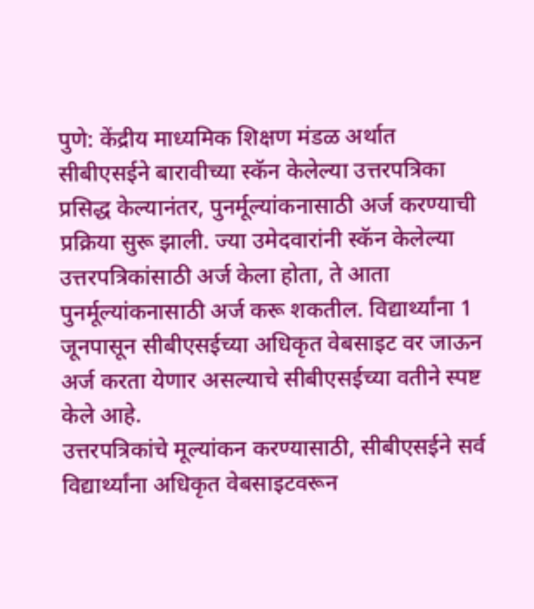पुणे: केंद्रीय माध्यमिक शिक्षण मंडळ अर्थात सीबीएसईने बारावीच्या स्कॅन केलेल्या उत्तरपत्रिका प्रसिद्ध केल्यानंतर, पुनर्मूल्यांकनासाठी अर्ज करण्याची प्रक्रिया सुरू झाली. ज्या उमेदवारांनी स्कॅन केलेल्या उत्तरपत्रिकांसाठी अर्ज केला होता, ते आता पुनर्मूल्यांकनासाठी अर्ज करू शकतील. विद्यार्थ्यांना 1 जूनपासून सीबीएसईच्या अधिकृत वेबसाइट वर जाऊन अर्ज करता येणार असल्याचे सीबीएसईच्या वतीने स्पष्ट केले आहे.
उत्तरपत्रिकांचे मूल्यांकन करण्यासाठी, सीबीएसईने सर्व विद्यार्थ्यांना अधिकृत वेबसाइटवरून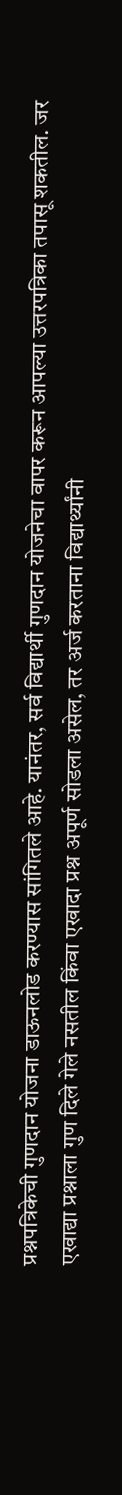प्रश्नपत्रिकेची गुणदान योजना डाऊनलोड करण्यास सांगितले आहे. यानंतर, सर्व विद्यार्थी गुणदान योजनेचा वापर करून आपल्या उत्तरपत्रिका तपासू शकतील. जर एखाद्या प्रश्नाला गुण दिले गेले नसतील किंवा एखादा प्रश्न अपूर्ण सोडला असेल, तर अर्ज करताना विद्यार्थ्यांनी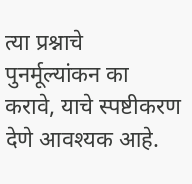त्या प्रश्नाचे पुनर्मूल्यांकन का करावे, याचे स्पष्टीकरण देणे आवश्यक आहे.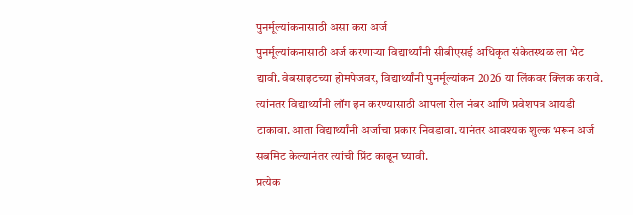पुनर्मूल्यांकनासाठी असा करा अर्ज
पुनर्मूल्यांकनासाठी अर्ज करणाऱ्या विद्यार्थ्यांनी सीबीएसई अधिकृत संकेतस्थळ ला भेट द्यावी. वेबसाइटच्या होमपेजवर, विद्यार्थ्यांनी पुनर्मूल्यांकन 2026 या लिंकवर क्लिक करावे. त्यांनतर विद्यार्थ्यांनी लॉग इन करण्यासाठी आपला रोल नंबर आणि प्रवेशपत्र आयडी टाकावा. आता विद्यार्थ्यांनी अर्जाचा प्रकार निवडावा. यानंतर आवश्यक शुल्क भरून अर्ज सबमिट केल्यानंतर त्यांची प्रिंट काढून घ्यावी.
प्रत्येक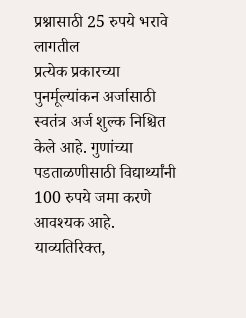प्रश्नासाठी 25 रुपये भरावे लागतील
प्रत्येक प्रकारच्या पुनर्मूल्यांकन अर्जासाठी स्वतंत्र अर्ज शुल्क निश्चित केले आहे. गुणांच्या पडताळणीसाठी विद्यार्थ्यांनी 100 रुपये जमा करणे आवश्यक आहे. याव्यतिरिक्त,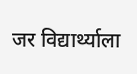जर विद्यार्थ्याला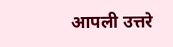आपली उत्तरे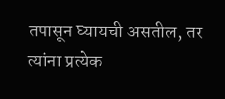तपासून घ्यायची असतील, तर त्यांना प्रत्येक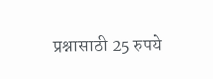प्रश्नासाठी 25 रुपये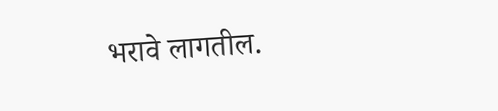भरावे लागतील.